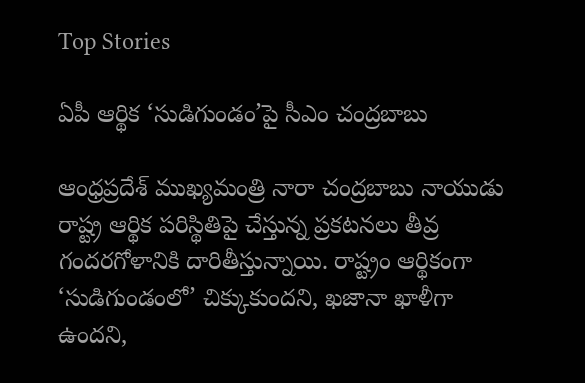Top Stories

ఏపీ ఆర్థిక ‘సుడిగుండం’పై సీఎం చంద్రబాబు

ఆంధ్రప్రదేశ్ ముఖ్యమంత్రి నారా చంద్రబాబు నాయుడు రాష్ట్ర ఆర్థిక పరిస్థితిపై చేస్తున్న ప్రకటనలు తీవ్ర గందరగోళానికి దారితీస్తున్నాయి. రాష్ట్రం ఆర్థికంగా ‘సుడిగుండంలో’ చిక్కుకుందని, ఖజానా ఖాళీగా ఉందని,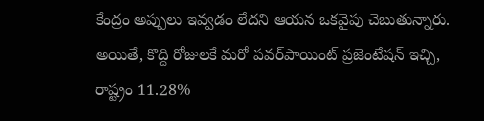కేంద్రం అప్పులు ఇవ్వడం లేదని ఆయన ఒకవైపు చెబుతున్నారు. అయితే, కొద్ది రోజులకే మరో పవర్‌పాయింట్ ప్రజెంటేషన్ ఇచ్చి, రాష్ట్రం 11.28%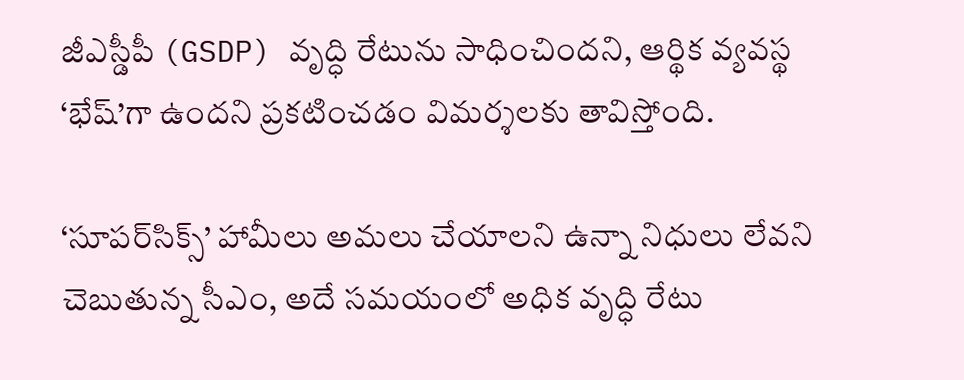జీఎస్డీపీ (GSDP) వృద్ధి రేటును సాధించిందని, ఆర్థిక వ్యవస్థ ‘భేష్’గా ఉందని ప్రకటించడం విమర్శలకు తావిస్తోంది.

‘సూపర్‌సిక్స్’ హామీలు అమలు చేయాలని ఉన్నా నిధులు లేవని చెబుతున్న సీఎం, అదే సమయంలో అధిక వృద్ధి రేటు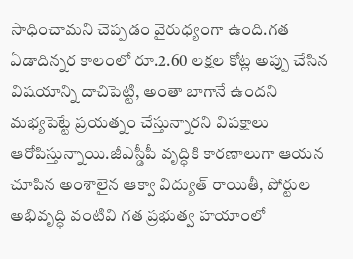సాధించామని చెప్పడం వైరుధ్యంగా ఉంది.గత ఏడాదిన్నర కాలంలో రూ.2.60 లక్షల కోట్ల అప్పు చేసిన విషయాన్ని దాచిపెట్టి, అంతా బాగానే ఉందని మభ్యపెట్టే ప్రయత్నం చేస్తున్నారని విపక్షాలు ఆరోపిస్తున్నాయి.జీఎస్డీపీ వృద్ధికి కారణాలుగా ఆయన చూపిన అంశాలైన ఆక్వా విద్యుత్ రాయితీ, పోర్టుల అభివృద్ధి వంటివి గత ప్రభుత్వ హయాంలో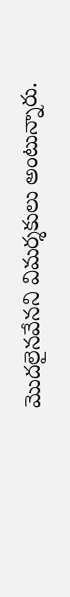మొదలైనవేనని విమర్శకులు అంటున్నారు.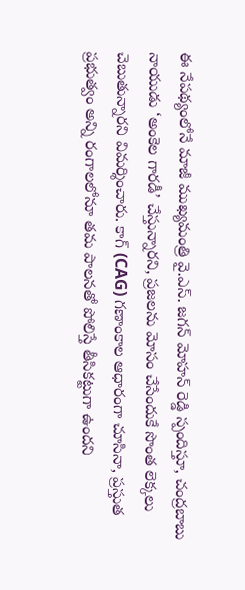ఈ నేపథ్యంలోనే మాజీ ముఖ్యమంత్రి వై.ఎస్. జగన్ మోహన్ రెడ్డి స్పందిస్తూ, చంద్రబాబు నాయుడు ‘అంకెల గారడీ’ చేస్తున్నారని, ప్రజలను మోసం చేసేందుకే సొంత లెక్కలు చెబుతున్నారని విమర్శించారు. కాగ్ (CAG) గణాంకాల ఆధారంగా చూసినా, ప్రస్తుత ప్రభుత్వం అన్ని రంగాలలోనూ తమ పాలనతో పోలిస్తే తీసికట్టుగా ఉందని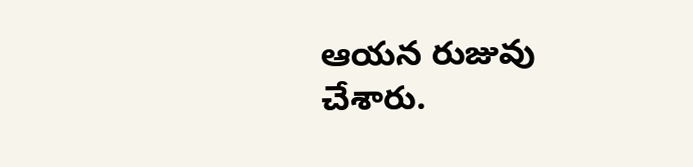ఆయన రుజువు చేశారు.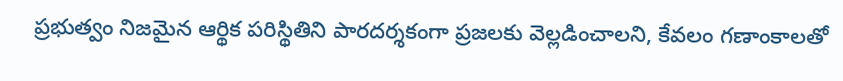ప్రభుత్వం నిజమైన ఆర్థిక పరిస్థితిని పారదర్శకంగా ప్రజలకు వెల్లడించాలని, కేవలం గణాంకాలతో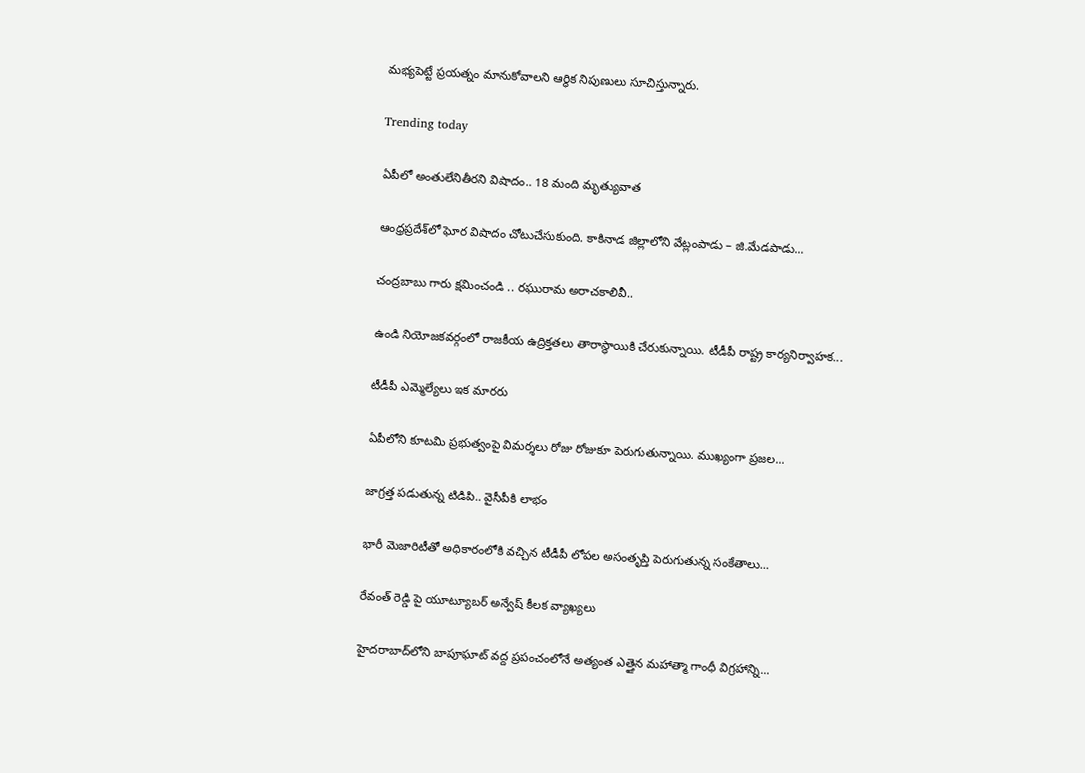మభ్యపెట్టే ప్రయత్నం మానుకోవాలని ఆర్థిక నిపుణులు సూచిస్తున్నారు.

Trending today

ఏపీలో అంతులేనితీరని విషాదం.. 18 మంది మృత్యువాత

ఆంధ్రప్రదేశ్‌లో ఘోర విషాదం చోటుచేసుకుంది. కాకినాడ జిల్లాలోని వేట్లంపాడు – జి.మేడపాడు...

చంద్రబాబు గారు క్షమించండి .. రఘురామ అరాచకాలివీ..

ఉండి నియోజకవర్గంలో రాజకీయ ఉద్రిక్తతలు తారాస్థాయికి చేరుకున్నాయి. టీడీపీ రాష్ట్ర కార్యనిర్వాహక...

టీడీపీ ఎమ్మెల్యేలు ఇక మారరు

ఏపీలోని కూటమి ప్రభుత్వంపై విమర్శలు రోజు రోజుకూ పెరుగుతున్నాయి. ముఖ్యంగా ప్రజల...

జాగ్రత్త పడుతున్న టిడిపి.. వైసీపీకి లాభం

భారీ మెజారిటీతో అధికారంలోకి వచ్చిన టీడీపీ లోపల అసంతృప్తి పెరుగుతున్న సంకేతాలు...

రేవంత్ రెడ్డి పై యూట్యూబర్ అన్వేష్ కీలక వ్యాఖ్యలు

హైదరాబాద్‌లోని బాపూఘాట్ వద్ద ప్రపంచంలోనే అత్యంత ఎత్తైన మహాత్మా గాంధీ విగ్రహాన్ని...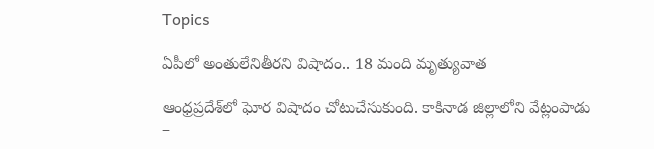Topics

ఏపీలో అంతులేనితీరని విషాదం.. 18 మంది మృత్యువాత

ఆంధ్రప్రదేశ్‌లో ఘోర విషాదం చోటుచేసుకుంది. కాకినాడ జిల్లాలోని వేట్లంపాడు –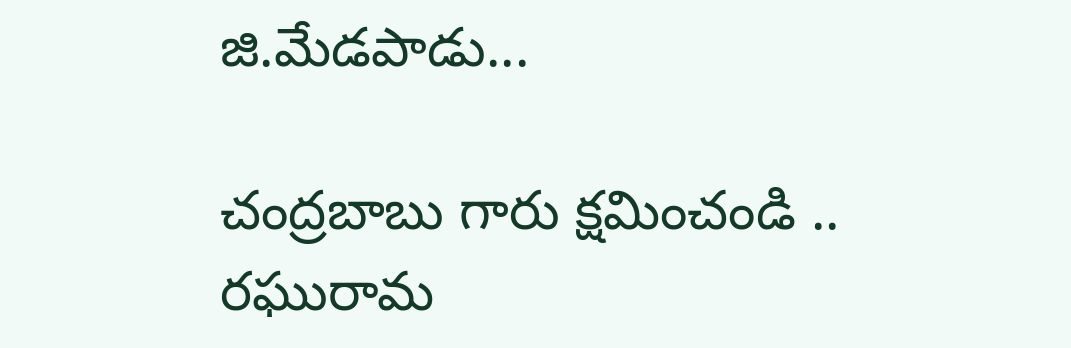జి.మేడపాడు...

చంద్రబాబు గారు క్షమించండి .. రఘురామ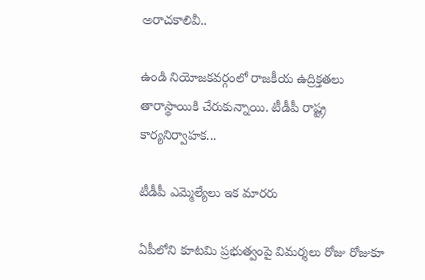అరాచకాలివీ..

ఉండి నియోజకవర్గంలో రాజకీయ ఉద్రిక్తతలు తారాస్థాయికి చేరుకున్నాయి. టీడీపీ రాష్ట్ర కార్యనిర్వాహక...

టీడీపీ ఎమ్మెల్యేలు ఇక మారరు

ఏపీలోని కూటమి ప్రభుత్వంపై విమర్శలు రోజు రోజుకూ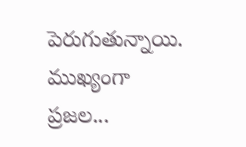పెరుగుతున్నాయి. ముఖ్యంగా ప్రజల...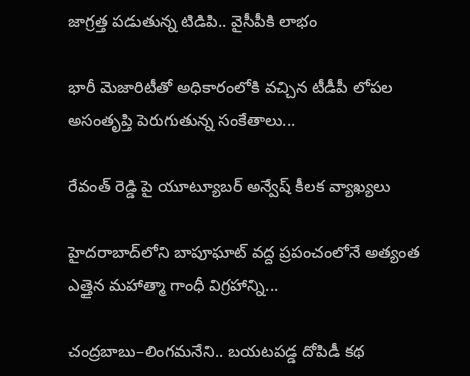జాగ్రత్త పడుతున్న టిడిపి.. వైసీపీకి లాభం

భారీ మెజారిటీతో అధికారంలోకి వచ్చిన టీడీపీ లోపల అసంతృప్తి పెరుగుతున్న సంకేతాలు...

రేవంత్ రెడ్డి పై యూట్యూబర్ అన్వేష్ కీలక వ్యాఖ్యలు

హైదరాబాద్‌లోని బాపూఘాట్ వద్ద ప్రపంచంలోనే అత్యంత ఎత్తైన మహాత్మా గాంధీ విగ్రహాన్ని...

చంద్రబాబు–లింగమనేని.. బయటపడ్డ దోపిడీ కథ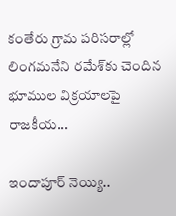కంతేరు గ్రామ పరిసరాల్లో లింగమనేని రమేశ్‌కు చెందిన భూముల విక్రయాలపై రాజకీయ...

ఇందాపూర్ నెయ్యి..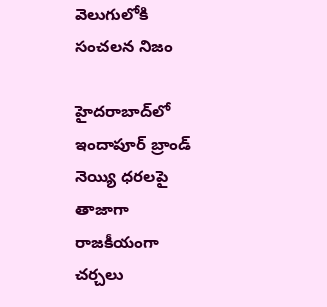వెలుగులోకి సంచలన నిజం

హైదరాబాద్‌లో ఇందాపూర్ బ్రాండ్ నెయ్యి ధరలపై తాజాగా రాజకీయంగా చర్చలు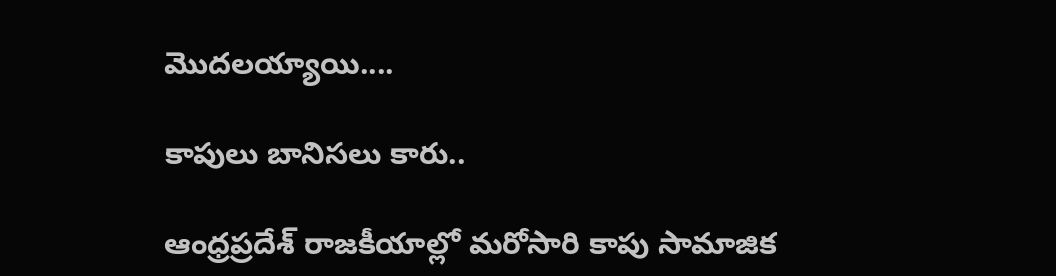మొదలయ్యాయి....

కాపులు బానిసలు కారు..

ఆంధ్రప్రదేశ్ రాజకీయాల్లో మరోసారి కాపు సామాజిక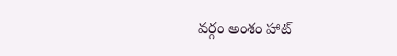వర్గం అంశం హాట్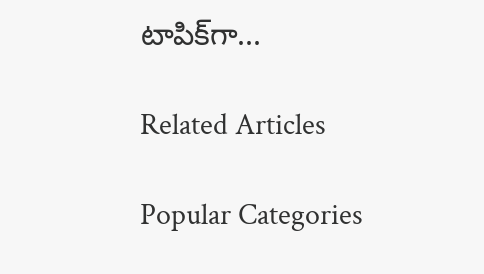టాపిక్‌గా...

Related Articles

Popular Categories